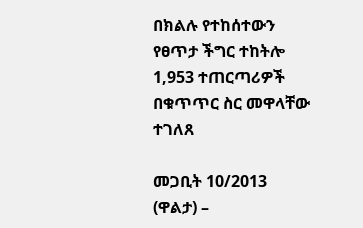በክልሉ የተከሰተውን የፀጥታ ችግር ተከትሎ 1,953 ተጠርጣሪዎች በቁጥጥር ስር መዋላቸው ተገለጸ

መጋቢት 10/2013 (ዋልታ) –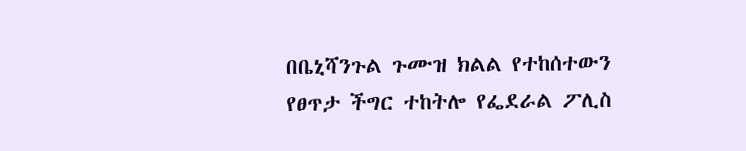በቤኒሻንጉል ጉሙዝ ክልል የተከሰተውን የፀጥታ ችግር ተከትሎ የፌደራል ፖሊስ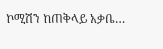ኮሚሽን ከጠቅላይ አቃቤ…